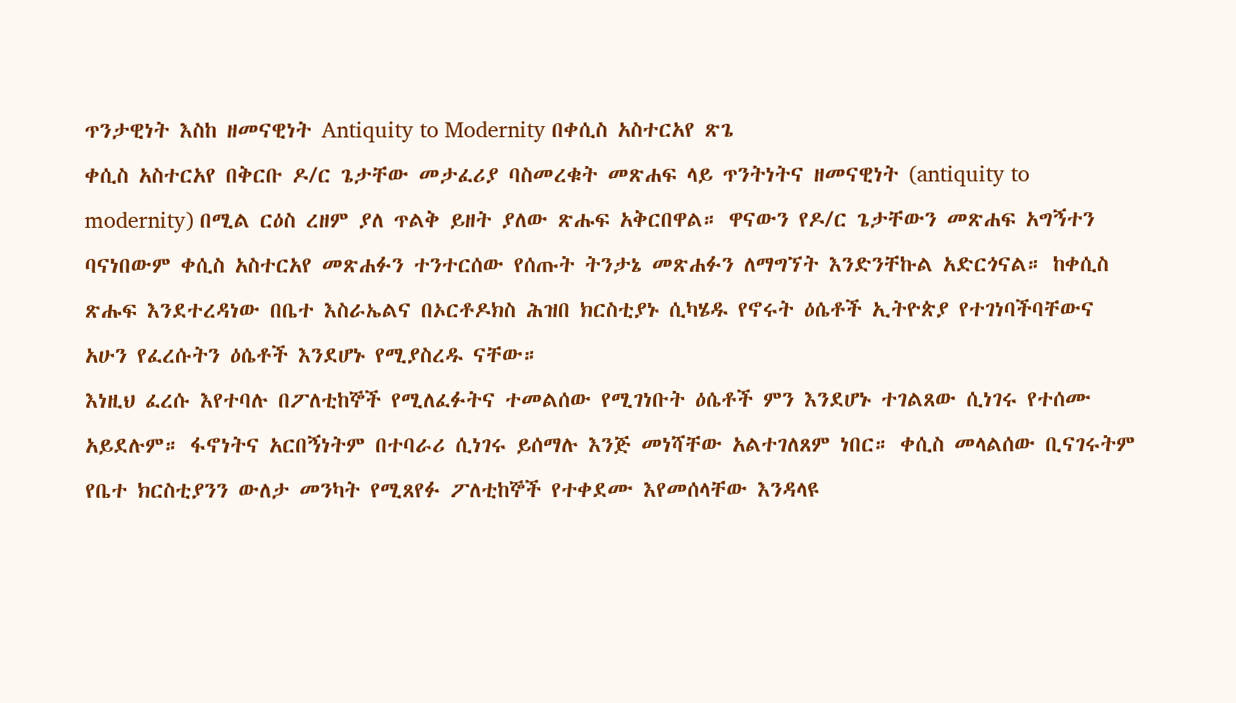ጥንታዊነት እስከ ዘመናዊነት Antiquity to Modernity በቀሲስ አስተርአየ ጽጌ
ቀሲስ አስተርአየ በቅርቡ ዶ/ር ጌታቸው መታፈሪያ ባስመረቁት መጽሐፍ ላይ ጥንትነትና ዘመናዊነት (antiquity to modernity) በሚል ርዕስ ረዘም ያለ ጥልቅ ይዘት ያለው ጽሑፍ አቅርበዋል። ዋናውን የዶ/ር ጌታቸውን መጽሐፍ አግኝተን ባናነበውም ቀሲስ አስተርአየ መጽሐፉን ተንተርሰው የሰጡት ትንታኔ መጽሐፉን ለማግኘት እንድንቸኩል አድርጎናል። ከቀሲስ ጽሑፍ እንደተረዳነው በቤተ እስራኤልና በኦርቶዶክስ ሕዝበ ክርስቲያኑ ሲካሄዱ የኖሩት ዕሴቶች ኢትዮጵያ የተገነባችባቸውና አሁን የፈረሱትን ዕሴቶች እንደሆኑ የሚያስረዱ ናቸው።
እነዚህ ፈረሱ እየተባሉ በፖለቲከኞች የሚለፈፉትና ተመልሰው የሚገነቡት ዕሴቶች ምን እንደሆኑ ተገልጸው ሲነገሩ የተሰሙ አይደሉም። ፋኖነትና አርበኝነትም በተባራሪ ሲነገሩ ይሰማሉ እንጅ መነሻቸው አልተገለጸም ነበር። ቀሲስ መላልሰው ቢናገሩትም የቤተ ክርስቲያንን ውለታ መንካት የሚጸየፉ ፖለቲከኞች የተቀደሙ እየመሰላቸው እንዳላዩ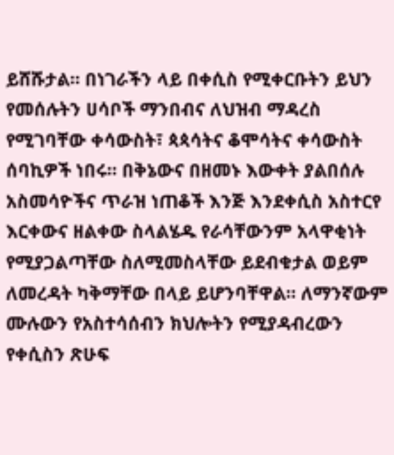ይሸሹታል። በነገራችን ላይ በቀሲስ የሚቀርቡትን ይህን የመሰሉትን ሀሳቦች ማንበብና ለህዝብ ማዳረስ የሚገባቸው ቀሳውስት፣ ጳጳሳትና ቆሞሳትና ቀሳውስት ሰባኪዎች ነበሩ። በቅኔውና በዘመኑ እውቀት ያልበሰሉ አስመሳዮችና ጥራዝ ነጠቆች እንጅ እንደቀሲስ አስተርየ እርቀውና ዘልቀው ስላልሄዱ የራሳቸውንም አላዋቂነት የሚያጋልጣቸው ስለሚመስላቸው ይደብቁታል ወይም ለመረዳት ካቅማቸው በላይ ይሆንባቸዋል። ለማንኛውም ሙሉውን የአስተሳሰብን ክህሎትን የሚያዳብረውን የቀሲስን ጽሁፍ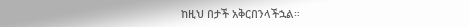ከዚህ በታች አቅርበንላችኋል።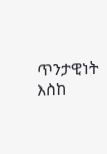ጥንታዊነት እስከ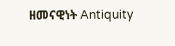ዘመናዊነት Antiquity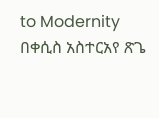to Modernity በቀሲስ አስተርአየ ጽጌ